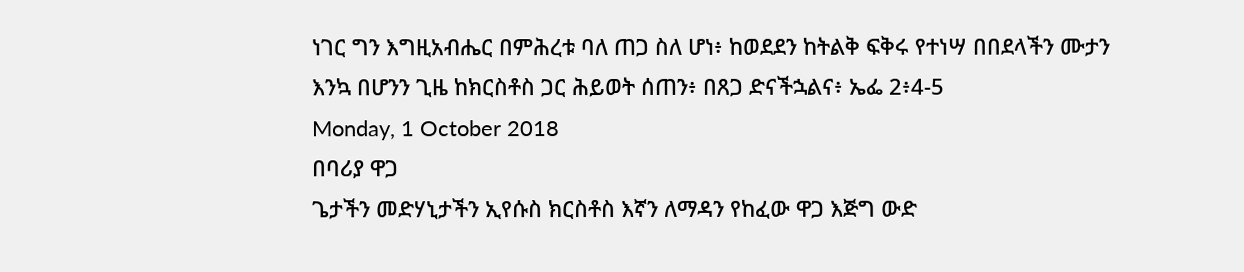ነገር ግን እግዚአብሔር በምሕረቱ ባለ ጠጋ ስለ ሆነ፥ ከወደደን ከትልቅ ፍቅሩ የተነሣ በበደላችን ሙታን እንኳ በሆንን ጊዜ ከክርስቶስ ጋር ሕይወት ሰጠን፥ በጸጋ ድናችኋልና፥ ኤፌ 2፥4-5
Monday, 1 October 2018
በባሪያ ዋጋ
ጌታችን መድሃኒታችን ኢየሱስ ክርስቶስ እኛን ለማዳን የከፈው ዋጋ እጅግ ውድ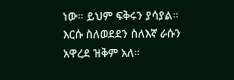ነው። ይህም ፍቅሩን ያሳያል። እርሱ ስለወደደን ስለእኛ ራሱን አዋረደ ዝቅም አለ።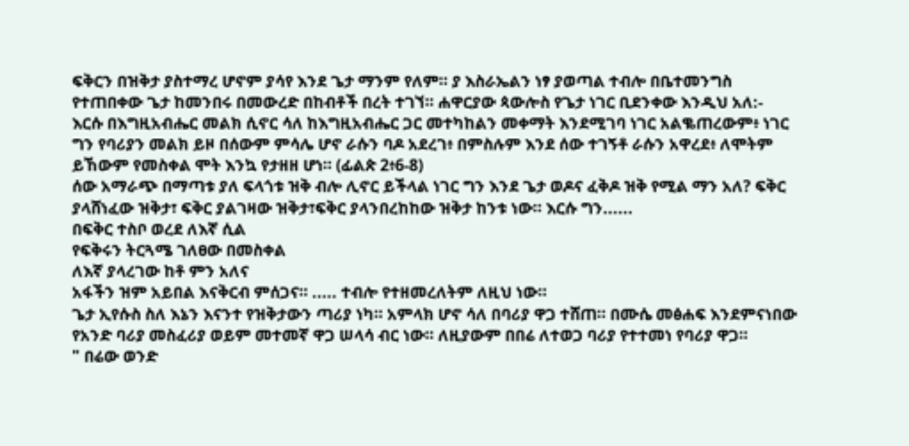ፍቅርን በዝቅታ ያስተማረ ሆኖም ያሳየ እንደ ጌታ ማንም የለም። ያ እስራኤልን ነፃ ያወጣል ተብሎ በቤተመንግስ የተጠበቀው ጌታ ከመንበሩ በመውረድ በከብቶች በረት ተገኘ። ሐዋርያው ጳውሎስ የጌታ ነገር ቢደንቀው እንዲህ አለ:-
እርሱ በእግዚአብሔር መልክ ሲኖር ሳለ ከእግዚአብሔር ጋር መተካከልን መቀማት እንደሚገባ ነገር አልቈጠረውም፥ ነገር ግን የባሪያን መልክ ይዞ በሰውም ምሳሌ ሆኖ ራሱን ባዶ አደረገ፥ በምስሉም እንደ ሰው ተገኝቶ ራሱን አዋረደ፥ ለሞትም ይኸውም የመስቀል ሞት እንኳ የታዘዘ ሆነ። (ፊልጵ 2፥6-8)
ሰው አማራጭ በማጣቱ ያለ ፍላጎቱ ዝቅ ብሎ ሊኖር ይችላል ነገር ግን እንደ ጌታ ወዶና ፈቅዶ ዝቅ የሚል ማን አለ? ፍቅር ያላሸነፈው ዝቅታ፣ ፍቅር ያልገዛው ዝቅታ፣ፍቅር ያላንበረከከው ዝቅታ ከንቱ ነው። እርሱ ግን......
በፍቅር ተስቦ ወረደ ለእኛ ሲል
የፍቅሩን ትርጓሜ ገለፀው በመስቀል
ለእኛ ያላረገው ከቶ ምን አለና
አፋችን ዝም አይበል እናቅርብ ምሰጋና። ..... ተብሎ የተዘመረለትም ለዚህ ነው።
ጌታ ኢየሱስ ስለ እኔን እናንተ የዝቅታውን ጣሪያ ነካ። አምላክ ሆኖ ሳለ በባሪያ ዋጋ ተሸጠ። በሙሴ መፅሐፍ እንደምናነበው የአንድ ባሪያ መስፈሪያ ወይም መተመኛ ዋጋ ሠላሳ ብር ነው። ለዚያውም በበሬ ለተወጋ ባሪያ የተተመነ የባሪያ ዋጋ።
" በሬው ወንድ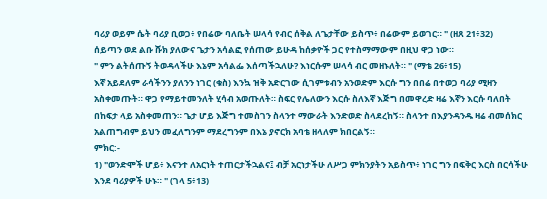ባሪያ ወይም ሴት ባሪያ ቢወጋ፥ የበሬው ባለቤት ሠላሳ የብር ሰቅል ለጌታቸው ይስጥ፥ በሬውም ይወገር። " (ዘጸ 21፥32)
ሰይጣን ወደ ልቡ ሹክ ያለውና ጌታን አሳልፎ የሰጠው ይሁዳ ከሰቃዮች ጋር የተስማማውም በዚህ ዋጋ ነው።
" ምን ልትሰጡኝ ትወዳላችሁ እኔም አሳልፌ እሰጣችኋለሁ? እነርሱም ሠላሳ ብር መዘኑለት። " (ማቴ 26፥15)
እኛ አይደለም ራሳችንን ያለንን ነገር (ቁስ) እንኳ ዝቅ አድርገው ሲገምቱብን አንወድም እርሱ ግን በበሬ በተወጋ ባሪያ ሚዛን አስቀመጡት። ዋጋ የማይተመንለት ሂሳብ አወጡለት። ስፍር የሌለውን እርሱ ስለእኛ እጅግ በመዋረድ ዛሬ እኛን እርሱ ባለበት በከፍታ ላይ አስቀመጠን። ጌታ ሆይ እጅግ ተመስገን ስላንተ ማውራት እንድወድ ስላደረከኝ። ስላንተ በእያንዳንዱ ዛሬ ብመሰክር አልጠግብም ይህን መፈለግንም ማደረግንም በእኔ ያኖርክ አባቴ ዘላለም ክበርልኝ።
ምክር:-
1) "ወንድሞች ሆይ፥ እናንተ ለአርነት ተጠርታችኋልና፤ ብቻ አርነታችሁ ለሥጋ ምክንያትን አይስጥ፥ ነገር ግን በፍቅር እርስ በርሳችሁ እንደ ባሪያዎች ሁኑ። " (ገላ 5፥13)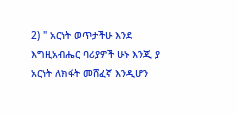2) " አርነት ወጥታችሁ እንደ እግዚአብሔር ባሪያዎች ሁኑ እንጂ ያ አርነት ለክፋት መሸፈኛ እንዲሆን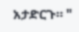አታድርጉ። "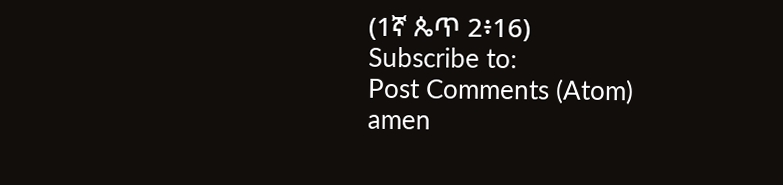(1ኛ ጴጥ 2፥16)
Subscribe to:
Post Comments (Atom)
amen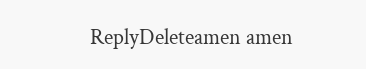ReplyDeleteamen amen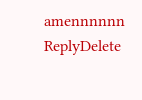amennnnnn
ReplyDelete